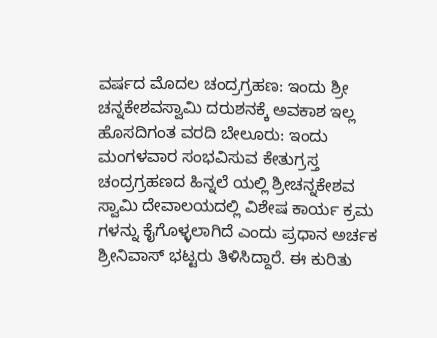ವರ್ಷದ ಮೊದಲ ಚಂದ್ರಗ್ರಹಣ: ಇಂದು ಶ್ರೀ ಚನ್ನಕೇಶವಸ್ವಾಮಿ ದರುಶನಕ್ಕೆ ಅವಕಾಶ ಇಲ್ಲ
ಹೊಸದಿಗಂತ ವರದಿ ಬೇಲೂರು: ಇಂದು ಮಂಗಳವಾರ ಸಂಭವಿಸುವ ಕೇತುಗ್ರಸ್ತ ಚಂದ್ರಗ್ರಹಣದ ಹಿನ್ನಲೆ ಯಲ್ಲಿ ಶ್ರೀಚನ್ನಕೇಶವ ಸ್ವಾಮಿ ದೇವಾಲಯದಲ್ಲಿ ವಿಶೇಷ ಕಾರ್ಯ ಕ್ರಮ ಗಳನ್ನು ಕೈಗೊಳ್ಳಲಾಗಿದೆ ಎಂದು ಪ್ರಧಾನ ಅರ್ಚಕ ಶ್ರೀನಿವಾಸ್ ಭಟ್ಟರು ತಿಳಿಸಿದ್ದಾರೆ. ಈ ಕುರಿತು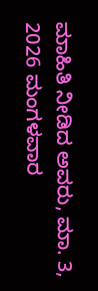ಮಾಹಿತಿ ನೀಡಿದ ಅವರು, ಮಾ. 3, 2026 ಮಂಗಳವಾರ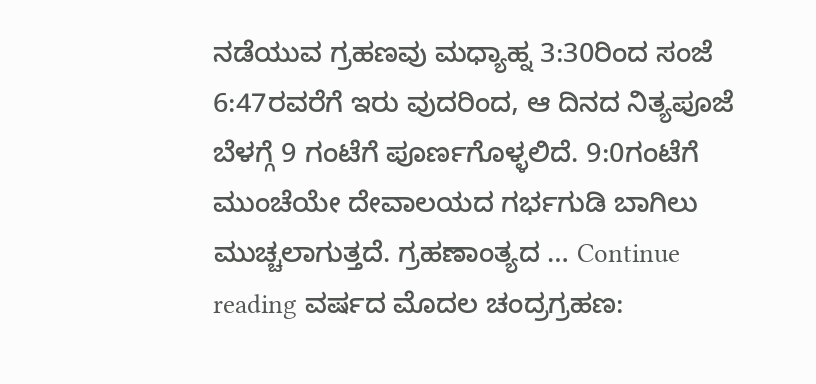ನಡೆಯುವ ಗ್ರಹಣವು ಮಧ್ಯಾಹ್ನ 3:30ರಿಂದ ಸಂಜೆ 6:47ರವರೆಗೆ ಇರು ವುದರಿಂದ, ಆ ದಿನದ ನಿತ್ಯಪೂಜೆ ಬೆಳಗ್ಗೆ 9 ಗಂಟೆಗೆ ಪೂರ್ಣಗೊಳ್ಳಲಿದೆ. 9:0ಗಂಟೆಗೆ ಮುಂಚೆಯೇ ದೇವಾಲಯದ ಗರ್ಭಗುಡಿ ಬಾಗಿಲು ಮುಚ್ಚಲಾಗುತ್ತದೆ. ಗ್ರಹಣಾಂತ್ಯದ … Continue reading ವರ್ಷದ ಮೊದಲ ಚಂದ್ರಗ್ರಹಣ: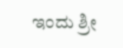ಇಂದು ಶ್ರೀ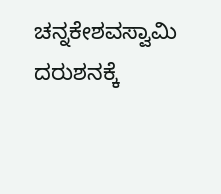ಚನ್ನಕೇಶವಸ್ವಾಮಿ ದರುಶನಕ್ಕೆ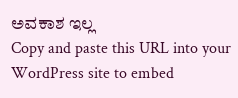ಅವಕಾಶ ಇಲ್ಲ
Copy and paste this URL into your WordPress site to embed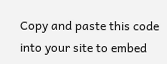Copy and paste this code into your site to embed